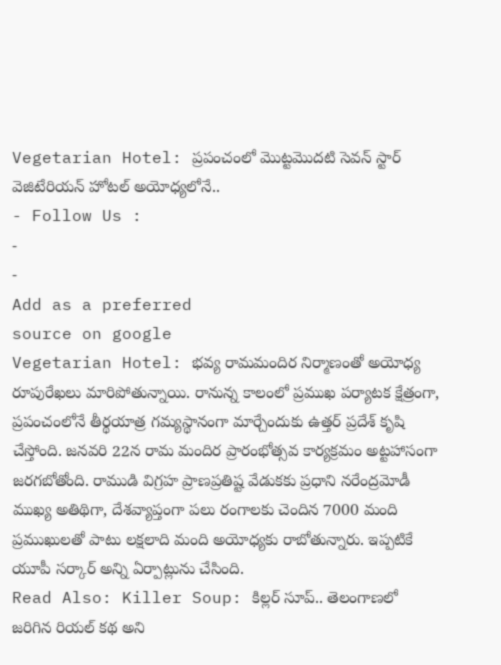Vegetarian Hotel: ప్రపంచంలో మొట్టమొదటి సెవన్ స్టార్ వెజిటేరియన్ హోటల్ అయోధ్యలోనే..
- Follow Us :
-
-
Add as a preferred
source on google
Vegetarian Hotel: భవ్య రామమందిర నిర్మాణంతో అయోధ్య రూపురేఖలు మారిపోతున్నాయి. రానున్న కాలంలో ప్రముఖ పర్యాటక క్షేత్రంగా, ప్రపంచంలోనే తీర్థయాత్ర గమ్యస్థానంగా మార్చేందుకు ఉత్తర్ ప్రదేశ్ కృషి చేస్తోంది. జనవరి 22న రామ మందిర ప్రారంభోత్సవ కార్యక్రమం అట్టహాసంగా జరగబోతోంది. రాముడి విగ్రహ ప్రాణప్రతిష్ట వేడుకకు ప్రధాని నరేంద్రమోడీ ముఖ్య అతిథిగా, దేశవ్యాప్తంగా పలు రంగాలకు చెందిన 7000 మంది ప్రముఖులతో పాటు లక్షలాది మంది అయోధ్యకు రాబోతున్నారు. ఇప్పటికే యూపీ సర్కార్ అన్ని ఏర్పాట్లును చేసింది.
Read Also: Killer Soup: కిల్లర్ సూప్.. తెలంగాణలో జరిగిన రియల్ కథ అని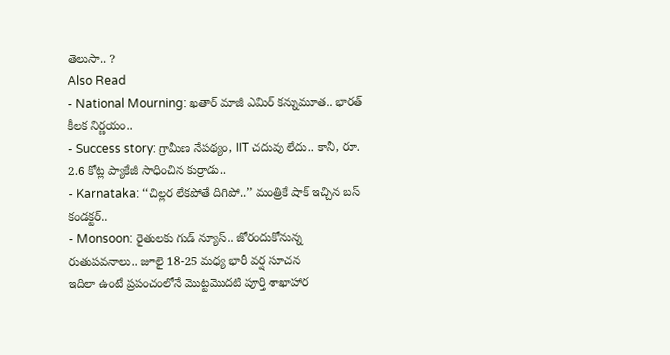తెలుసా.. ?
Also Read
- National Mourning: ఖతార్ మాజీ ఎమిర్ కన్నుమూత.. భారత్ కీలక నిర్ణయం..
- Success story: గ్రామీణ నేపథ్యం, IIT చదువు లేదు.. కానీ, రూ. 2.6 కోట్ల ప్యాకేజీ సాధించిన కుర్రాడు..
- Karnataka: ‘‘చిల్లర లేకపోతే దిగిపో..’’ మంత్రికే షాక్ ఇచ్చిన బస్ కండక్టర్..
- Monsoon: రైతులకు గుడ్ న్యూస్.. జోరందుకోనున్న రుతుపవనాలు.. జూలై 18-25 మధ్య భారీ వర్ష సూచన
ఇదిలా ఉంటే ప్రపంచంలోనే మొట్టమొదటి పూర్తి శాఖాహార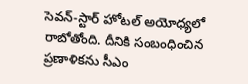సెవన్-స్టార్ హోటల్ అయోధ్యలో రాబోతోంది. దీనికి సంబంధించిన ప్రణాళికను సీఎం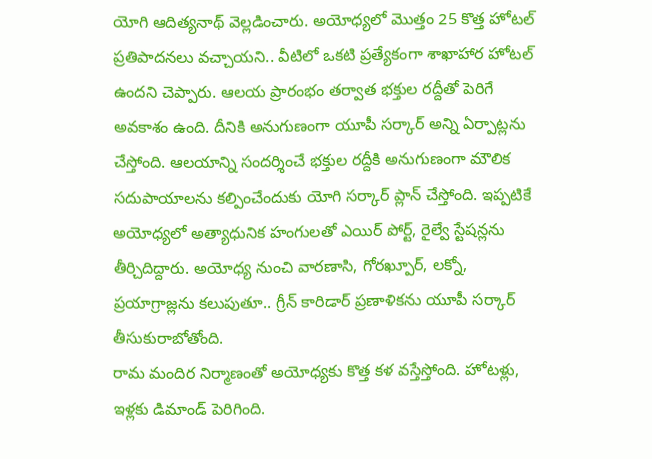యోగి ఆదిత్యనాథ్ వెల్లడించారు. అయోధ్యలో మొత్తం 25 కొత్త హోటల్ ప్రతిపాదనలు వచ్చాయని.. వీటిలో ఒకటి ప్రత్యేకంగా శాఖాహార హోటల్ ఉందని చెప్పారు. ఆలయ ప్రారంభం తర్వాత భక్తుల రద్దీతో పెరిగే అవకాశం ఉంది. దీనికి అనుగుణంగా యూపీ సర్కార్ అన్ని ఏర్పాట్లను చేస్తోంది. ఆలయాన్ని సందర్శించే భక్తుల రద్దీకి అనుగుణంగా మౌలిక సదుపాయాలను కల్పించేందుకు యోగి సర్కార్ ప్లాన్ చేస్తోంది. ఇప్పటికే అయోధ్యలో అత్యాధునిక హంగులతో ఎయిర్ పోర్ట్, రైల్వే స్టేషన్లను తీర్చిదిద్దారు. అయోధ్య నుంచి వారణాసి, గోరఖ్పూర్, లక్నో, ప్రయాగ్రాజ్లను కలుపుతూ.. గ్రీన్ కారిడార్ ప్రణాళికను యూపీ సర్కార్ తీసుకురాబోతోంది.
రామ మందిర నిర్మాణంతో అయోధ్యకు కొత్త కళ వస్తేస్తోంది. హోటళ్లు, ఇళ్లకు డిమాండ్ పెరిగింది.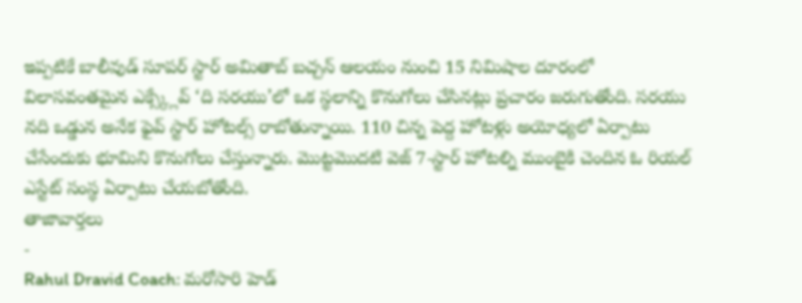ఇప్పటికే బాలీవుడ్ సూపర్ స్టార్ అమితాబ్ బచ్చన్ ఆలయం నుంచి 15 నిమిషాల దూరంలో విలాసవంతమైన ఎక్స్క్లేవ్ ‘ది సరయు’లో ఒక స్థలాన్ని కొనుగోలు చేసినట్లు ప్రచారం జరుగుతోంది. సరయు నది ఒడ్డున అనేక ఫైవ్ స్టార్ హోటల్స్ రాబోతున్నాయి. 110 చిన్న పెద్ద హోటళ్లు అయోధ్యలో ఏర్పాటు చేసేందుకు భూమిని కొనుగోలు చేస్తున్నారు. మొట్టమొదటి వెజ్ 7-స్టార్ హోటల్ని ముంబైకి చెందిన ఓ రియల్ ఎస్టేట్ సంస్థ ఏర్పాటు చేయబోతోంది.
తాజావార్తలు
-
Rahul Dravid Coach: మరోసారి హెడ్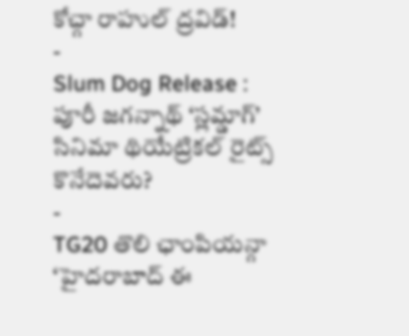కోచ్గా రాహుల్ ద్రవిడ్!
-
Slum Dog Release : పూరీ జగన్నాథ్ ‘స్లమ్డాగ్’ సినిమా థియేట్రికల్ రైట్స్ కొనేదెవరు?
-
TG20 తొలి ఛాంపియన్గా ‘హైదరాబాద్ ఈ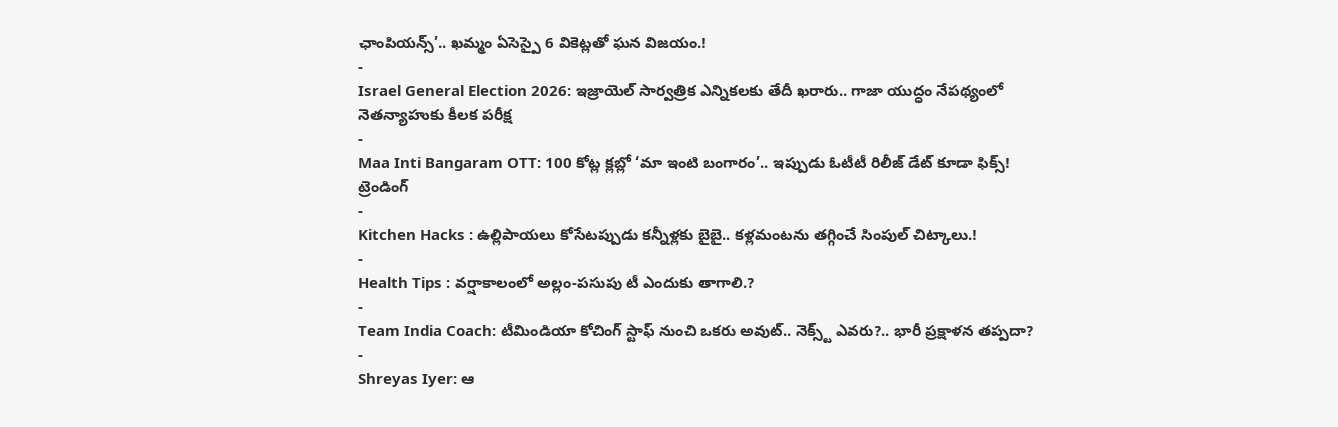ఛాంపియన్స్’.. ఖమ్మం ఏసెస్పై 6 వికెట్లతో ఘన విజయం.!
-
Israel General Election 2026: ఇజ్రాయెల్ సార్వత్రిక ఎన్నికలకు తేదీ ఖరారు.. గాజా యుద్ధం నేపథ్యంలో నెతన్యాహుకు కీలక పరీక్ష
-
Maa Inti Bangaram OTT: 100 కోట్ల క్లబ్లో ‘మా ఇంటి బంగారం’.. ఇప్పుడు ఓటీటీ రిలీజ్ డేట్ కూడా ఫిక్స్!
ట్రెండింగ్
-
Kitchen Hacks : ఉల్లిపాయలు కోసేటప్పుడు కన్నీళ్లకు బైబై.. కళ్లమంటను తగ్గించే సింపుల్ చిట్కాలు.!
-
Health Tips : వర్షాకాలంలో అల్లం-పసుపు టీ ఎందుకు తాగాలి.?
-
Team India Coach: టీమిండియా కోచింగ్ స్టాఫ్ నుంచి ఒకరు అవుట్.. నెక్స్ట్ ఎవరు?.. భారీ ప్రక్షాళన తప్పదా?
-
Shreyas Iyer: ఆ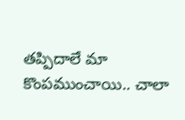తప్పిదాలే మా కొంపముంచాయి.. చాలా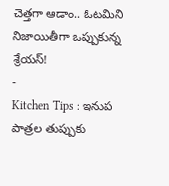చెత్తగా ఆడాం.. ఓటమిని నిజాయితీగా ఒప్పుకున్న శ్రేయస్!
-
Kitchen Tips : ఇనుప పాత్రల తుప్పుకు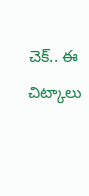చెక్.. ఈ చిట్కాలు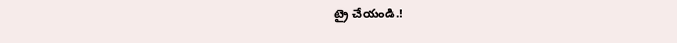ట్రై చేయండి.!